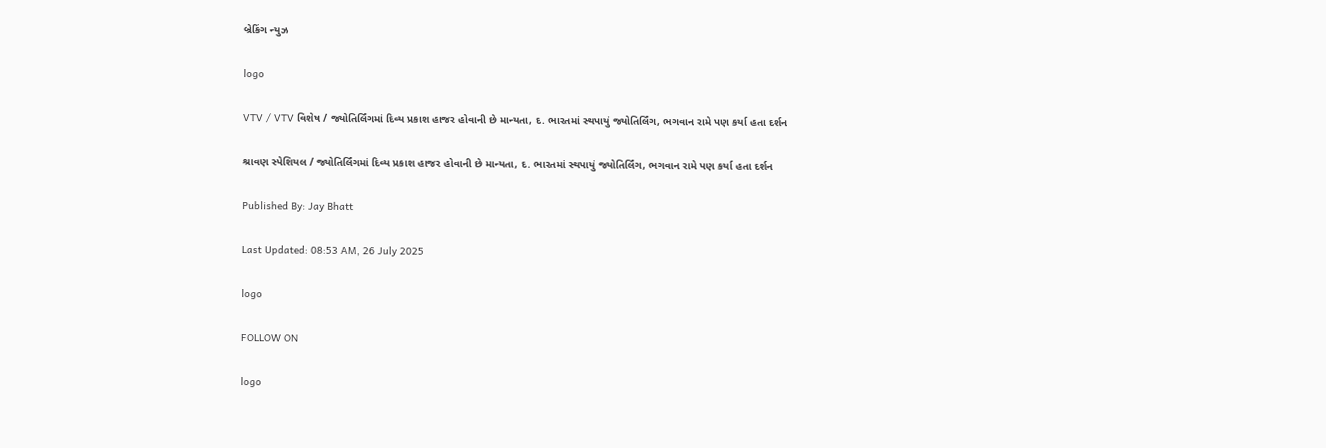બ્રેકિંગ ન્યુઝ

logo

VTV / VTV વિશેષ / જ્યોતિર્લિંગમાં દિવ્ય પ્રકાશ હાજર હોવાની છે માન્યતા, દ. ભારતમાં સ્થપાયું જ્યોતિર્લિંગ, ભગવાન રામે પણ કર્યા હતા દર્શન

શ્રાવણ સ્પેશિયલ / જ્યોતિર્લિંગમાં દિવ્ય પ્રકાશ હાજર હોવાની છે માન્યતા, દ. ભારતમાં સ્થપાયું જ્યોતિર્લિંગ, ભગવાન રામે પણ કર્યા હતા દર્શન

Published By: Jay Bhatt

Last Updated: 08:53 AM, 26 July 2025

logo

FOLLOW ON

logo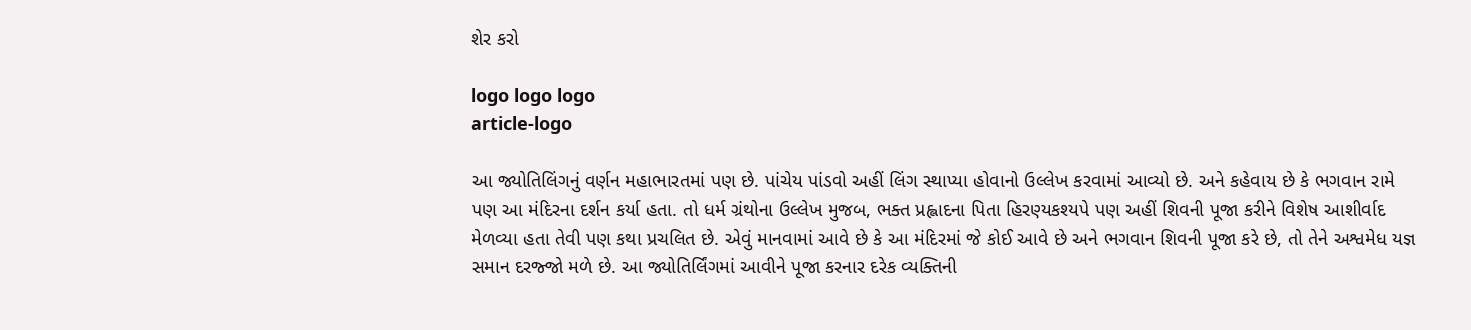શેર કરો

logo logo logo
article-logo

આ જ્યોતિલિંગનું વર્ણન મહાભારતમાં પણ છે. પાંચેય પાંડવો અહીં લિંગ સ્થાપ્યા હોવાનો ઉલ્લેખ કરવામાં આવ્યો છે. અને કહેવાય છે કે ભગવાન રામે પણ આ મંદિરના દર્શન કર્યા હતા. તો ધર્મ ગ્રંથોના ઉલ્લેખ મુજબ, ભક્ત પ્રહ્લાદના પિતા હિરણ્યકશ્યપે પણ અહીં શિવની પૂજા કરીને વિશેષ આશીર્વાદ મેળવ્યા હતા તેવી પણ કથા પ્રચલિત છે. એવું માનવામાં આવે છે કે આ મંદિરમાં જે કોઈ આવે છે અને ભગવાન શિવની પૂજા કરે છે, તો તેને અશ્વમેધ યજ્ઞ સમાન દરજ્જો મળે છે. આ જ્યોતિર્લિંગમાં આવીને પૂજા કરનાર દરેક વ્યક્તિની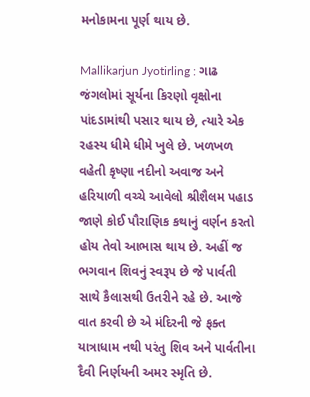મનોકામના પૂર્ણ થાય છે.

Mallikarjun Jyotirling : ગાઢ જંગલોમાં સૂર્યના કિરણો વૃક્ષોના પાંદડામાંથી પસાર થાય છે, ત્યારે એક રહસ્ય ધીમે ધીમે ખુલે છે. ખળખળ વહેતી કૃષ્ણા નદીનો અવાજ અને હરિયાળી વચ્ચે આવેલો શ્રીશૈલમ પહાડ જાણે કોઈ પૌરાણિક કથાનું વર્ણન કરતો હોય તેવો આભાસ થાય છે. અહીં જ ભગવાન શિવનું સ્વરૂપ છે જે પાર્વતી સાથે કૈલાસથી ઉતરીને રહે છે. આજે વાત કરવી છે એ મંદિરની જે ફક્ત યાત્રાધામ નથી પરંતુ શિવ અને પાર્વતીના દૈવી નિર્ણયની અમર સ્મૃતિ છે.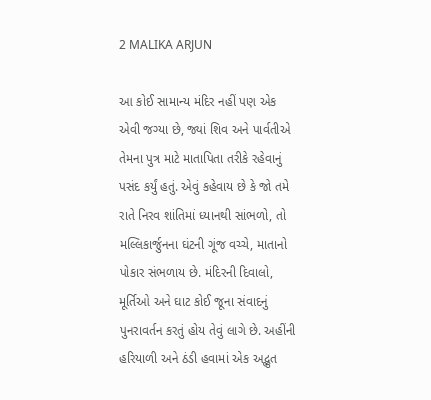2 MALIKA ARJUN

આ કોઈ સામાન્ય મંદિર નહીં પણ એક એવી જગ્યા છે, જ્યાં શિવ અને પાર્વતીએ તેમના પુત્ર માટે માતાપિતા તરીકે રહેવાનું પસંદ કર્યું હતું. એવું કહેવાય છે કે જો તમે રાતે નિરવ શાંતિમાં ધ્યાનથી સાંભળો, તો મલ્લિકાર્જુનના ઘંટની ગૂંજ વચ્ચે, માતાનો પોકાર સંભળાય છે. મંદિરની દિવાલો, મૂર્તિઓ અને ઘાટ કોઈ જૂના સંવાદનું પુનરાવર્તન કરતું હોય તેવું લાગે છે. અહીંની હરિયાળી અને ઠંડી હવામાં એક અદ્ભુત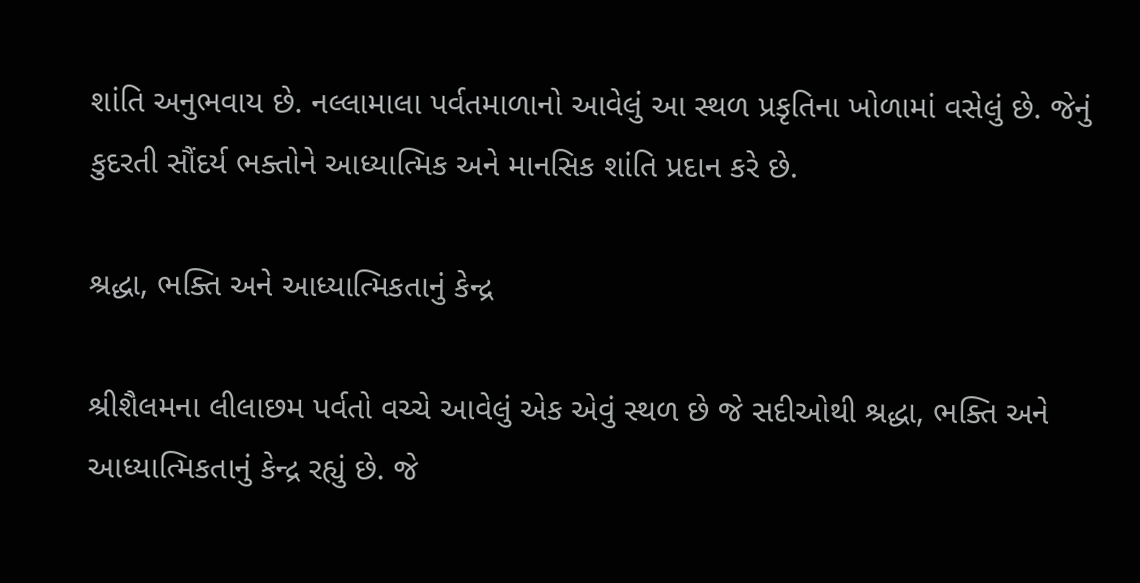શાંતિ અનુભવાય છે. નલ્લામાલા પર્વતમાળાનો આવેલું આ સ્થળ પ્રકૃતિના ખોળામાં વસેલું છે. જેનું કુદરતી સૌંદર્ય ભક્તોને આધ્યાત્મિક અને માનસિક શાંતિ પ્રદાન કરે છે.

શ્રદ્ધા, ભક્તિ અને આધ્યાત્મિકતાનું કેન્દ્ર

શ્રીશૈલમના લીલાછમ પર્વતો વચ્ચે આવેલું એક એવું સ્થળ છે જે સદીઓથી શ્રદ્ધા, ભક્તિ અને આધ્યાત્મિકતાનું કેન્દ્ર રહ્યું છે. જે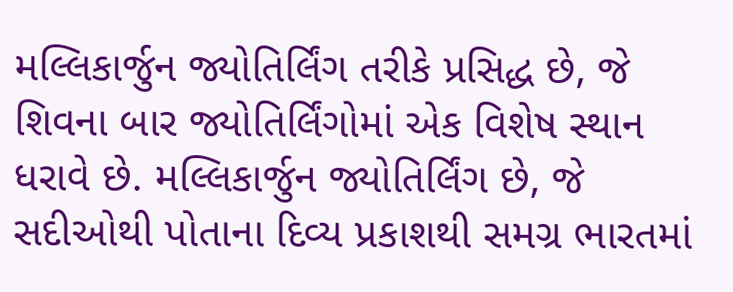મલ્લિકાર્જુન જ્યોતિર્લિંગ તરીકે પ્રસિદ્ધ છે, જે શિવના બાર જ્યોતિર્લિંગોમાં એક વિશેષ સ્થાન ધરાવે છે. મલ્લિકાર્જુન જ્યોતિર્લિંગ છે, જે સદીઓથી પોતાના દિવ્ય પ્રકાશથી સમગ્ર ભારતમાં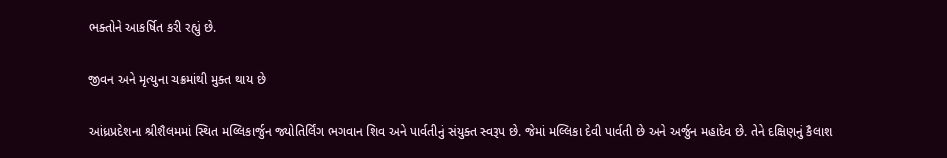ભક્તોને આકર્ષિત કરી રહ્યું છે.

જીવન અને મૃત્યુના ચક્રમાંથી મુક્ત થાય છે

આંધ્રપ્રદેશના શ્રીશૈલમમાં સ્થિત મલ્લિકાર્જુન જ્યોતિર્લિંગ ભગવાન શિવ અને પાર્વતીનું સંયુક્ત સ્વરૂપ છે. જેમાં મલ્લિકા દેવી પાર્વતી છે અને અર્જુન મહાદેવ છે. તેને દક્ષિણનું કૈલાશ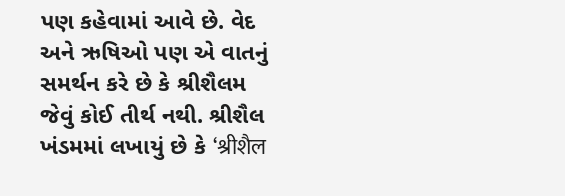પણ કહેવામાં આવે છે. વેદ અને ઋષિઓ પણ એ વાતનું સમર્થન કરે છે કે શ્રીશૈલમ જેવું કોઈ તીર્થ નથી. શ્રીશૈલ ખંડમમાં લખાયું છે કે ‘श्रीशैल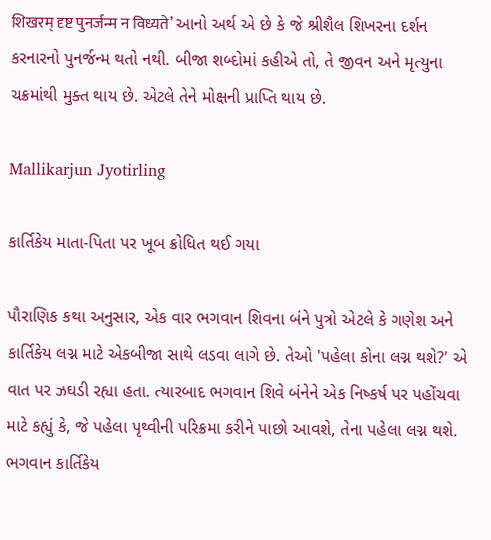शिखरम् दृष्ट पुनर्जन्म न विध्यते’ આનો અર્થ એ છે કે જે શ્રીશૈલ શિખરના દર્શન કરનારનો પુનર્જન્મ થતો નથી. બીજા શબ્દોમાં કહીએ તો, તે જીવન અને મૃત્યુના ચક્રમાંથી મુક્ત થાય છે. એટલે તેને મોક્ષની પ્રાપ્તિ થાય છે.

Mallikarjun Jyotirling

કાર્તિકેય માતા-પિતા પર ખૂબ ક્રોધિત થઈ ગયા

પૌરાણિક કથા અનુસાર, એક વાર ભગવાન શિવના બંને પુત્રો એટલે કે ગણેશ અને કાર્તિકેય લગ્ન માટે એકબીજા સાથે લડવા લાગે છે. તેઓ 'પહેલા કોના લગ્ન થશે?' એ વાત પર ઝઘડી રહ્યા હતા. ત્યારબાદ ભગવાન શિવે બંનેને એક નિષ્કર્ષ પર પહોંચવા માટે કહ્યું કે, જે પહેલા પૃથ્વીની પરિક્રમા કરીને પાછો આવશે, તેના પહેલા લગ્ન થશે. ભગવાન કાર્તિકેય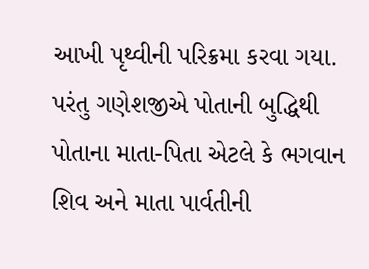આખી પૃથ્વીની પરિક્રમા કરવા ગયા. પરંતુ ગણેશજીએ પોતાની બુદ્ધિથી પોતાના માતા-પિતા એટલે કે ભગવાન શિવ અને માતા પાર્વતીની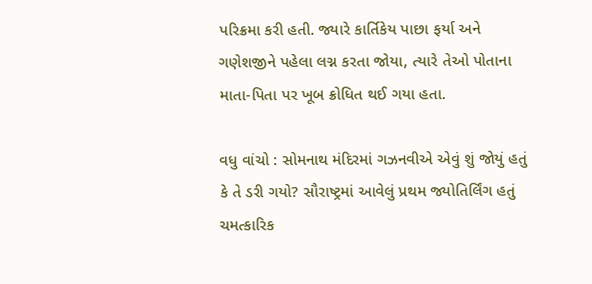પરિક્રમા કરી હતી. જ્યારે કાર્તિકેય પાછા ફર્યા અને ગણેશજીને પહેલા લગ્ન કરતા જોયા, ત્યારે તેઓ પોતાના માતા-પિતા પર ખૂબ ક્રોધિત થઈ ગયા હતા.

વધુ વાંચો : સોમનાથ મંદિરમાં ગઝનવીએ એવું શું જોયું હતું કે તે ડરી ગયો? સૌરાષ્ટ્રમાં આવેલું પ્રથમ જ્યોતિર્લિંગ હતું ચમત્કારિક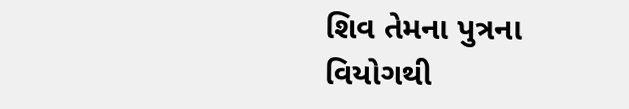શિવ તેમના પુત્રના વિયોગથી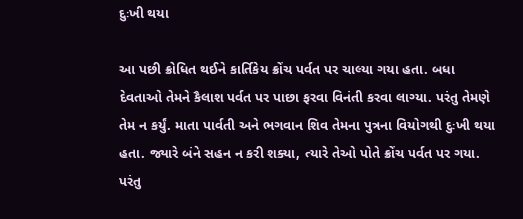દુઃખી થયા

આ પછી ક્રોધિત થઈને કાર્તિકેય ક્રોંચ પર્વત પર ચાલ્યા ગયા હતા. બધા દેવતાઓ તેમને કૈલાશ પર્વત પર પાછા ફરવા વિનંતી કરવા લાગ્યા. પરંતુ તેમણે તેમ ન કર્યું. માતા પાર્વતી અને ભગવાન શિવ તેમના પુત્રના વિયોગથી દુઃખી થયા હતા. જ્યારે બંને સહન ન કરી શક્યા, ત્યારે તેઓ પોતે ક્રોંચ પર્વત પર ગયા. પરંતુ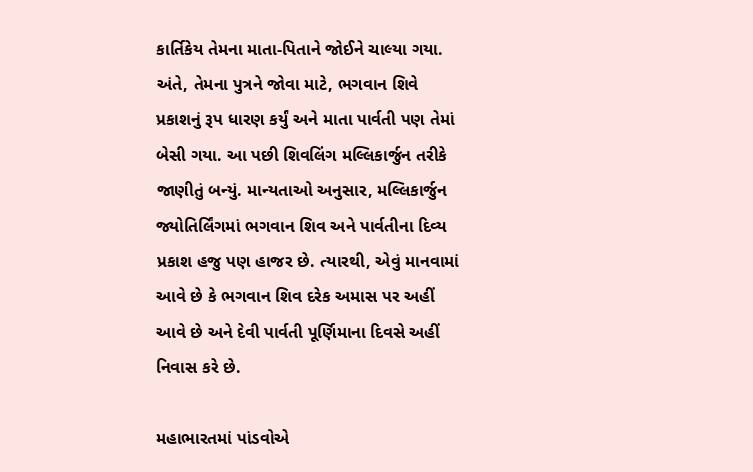કાર્તિકેય તેમના માતા-પિતાને જોઈને ચાલ્યા ગયા. અંતે, તેમના પુત્રને જોવા માટે, ભગવાન શિવે પ્રકાશનું રૂપ ધારણ કર્યું અને માતા પાર્વતી પણ તેમાં બેસી ગયા. આ પછી શિવલિંગ મલ્લિકાર્જુન તરીકે જાણીતું બન્યું. માન્યતાઓ અનુસાર, મલ્લિકાર્જુન જ્યોતિર્લિંગમાં ભગવાન શિવ અને પાર્વતીના દિવ્ય પ્રકાશ હજુ પણ હાજર છે. ત્યારથી, એવું માનવામાં આવે છે કે ભગવાન શિવ દરેક અમાસ પર અહીં આવે છે અને દેવી પાર્વતી પૂર્ણિમાના દિવસે અહીં નિવાસ કરે છે.

મહાભારતમાં પાંડવોએ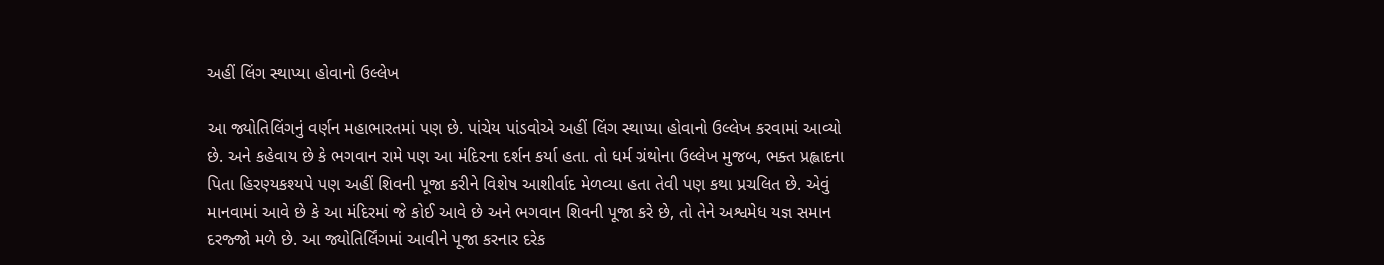અહીં લિંગ સ્થાપ્યા હોવાનો ઉલ્લેખ

આ જ્યોતિલિંગનું વર્ણન મહાભારતમાં પણ છે. પાંચેય પાંડવોએ અહીં લિંગ સ્થાપ્યા હોવાનો ઉલ્લેખ કરવામાં આવ્યો છે. અને કહેવાય છે કે ભગવાન રામે પણ આ મંદિરના દર્શન કર્યા હતા. તો ધર્મ ગ્રંથોના ઉલ્લેખ મુજબ, ભક્ત પ્રહ્લાદના પિતા હિરણ્યકશ્યપે પણ અહીં શિવની પૂજા કરીને વિશેષ આશીર્વાદ મેળવ્યા હતા તેવી પણ કથા પ્રચલિત છે. એવું માનવામાં આવે છે કે આ મંદિરમાં જે કોઈ આવે છે અને ભગવાન શિવની પૂજા કરે છે, તો તેને અશ્વમેધ યજ્ઞ સમાન દરજ્જો મળે છે. આ જ્યોતિર્લિંગમાં આવીને પૂજા કરનાર દરેક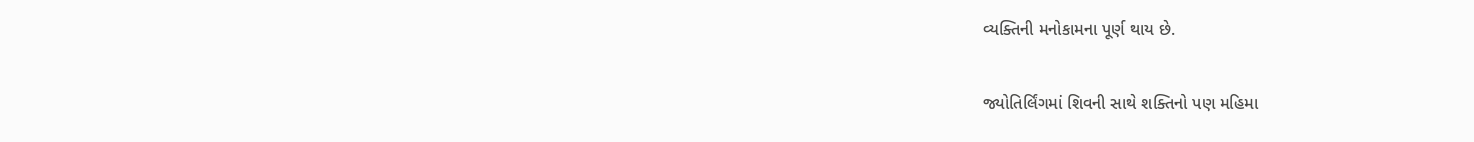વ્યક્તિની મનોકામના પૂર્ણ થાય છે.

જ્યોતિર્લિંગમાં શિવની સાથે શક્તિનો પણ મહિમા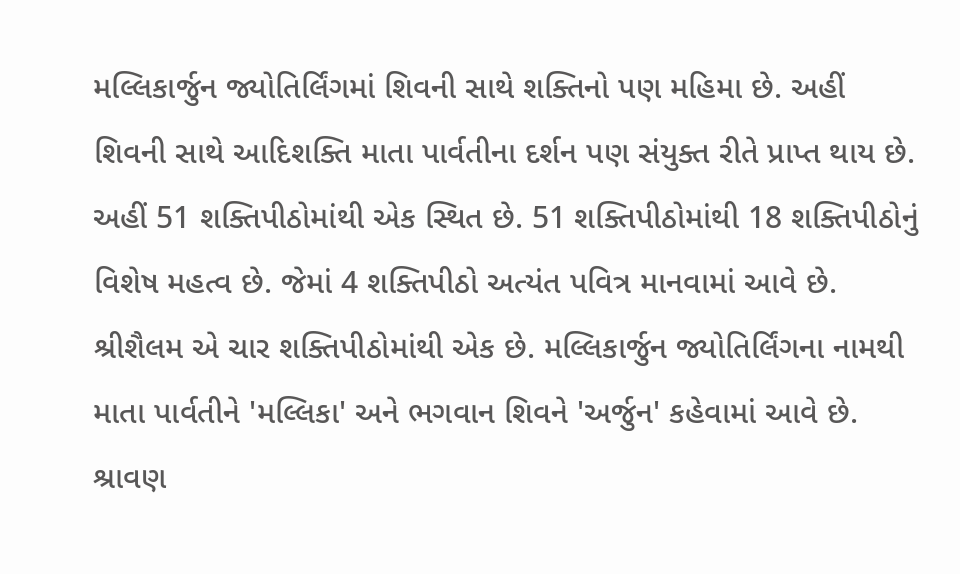મલ્લિકાર્જુન જ્યોતિર્લિંગમાં શિવની સાથે શક્તિનો પણ મહિમા છે. અહીં શિવની સાથે આદિશક્તિ માતા પાર્વતીના દર્શન પણ સંયુક્ત રીતે પ્રાપ્ત થાય છે. અહીં 51 શક્તિપીઠોમાંથી એક સ્થિત છે. 51 શક્તિપીઠોમાંથી 18 શક્તિપીઠોનું વિશેષ મહત્વ છે. જેમાં 4 શક્તિપીઠો અત્યંત પવિત્ર માનવામાં આવે છે. શ્રીશૈલમ એ ચાર શક્તિપીઠોમાંથી એક છે. મલ્લિકાર્જુન જ્યોતિર્લિંગના નામથી માતા પાર્વતીને 'મલ્લિકા' અને ભગવાન શિવને 'અર્જુન' કહેવામાં આવે છે. શ્રાવણ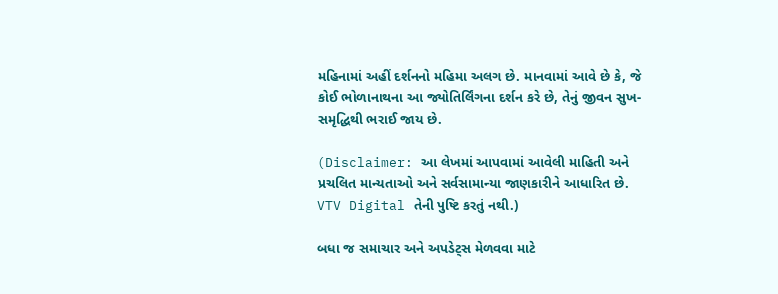મહિનામાં અહીં દર્શનનો મહિમા અલગ છે. માનવામાં આવે છે કે, જે કોઈ ભોળાનાથના આ જ્યોતિર્લિંગના દર્શન કરે છે, તેનું જીવન સુખ-સમૃદ્ધિથી ભરાઈ જાય છે.

(Disclaimer: આ લેખમાં આપવામાં આવેલી માહિતી અને પ્રચલિત માન્યતાઓ અને સર્વસામાન્યા જાણકારીને આધારિત છે. VTV Digital તેની પુષ્ટિ કરતું નથી.)

બધા જ સમાચાર અને અપડેટ્સ મેળવવા માટે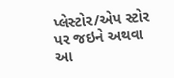પ્લેસ્ટોર/એપ સ્ટોર પર જઇને અથવા આ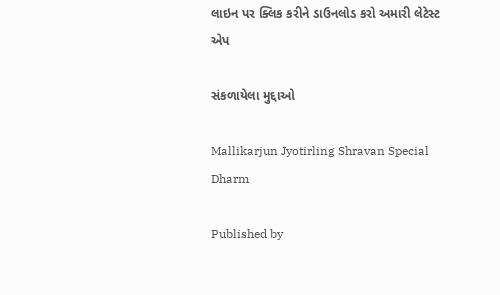લાઇન પર ક્લિક કરીને ડાઉનલોડ કરો અમારી લેટેસ્ટ એપ

સંકળાયેલા મુદ્દાઓ

Mallikarjun Jyotirling Shravan Special Dharm

Published by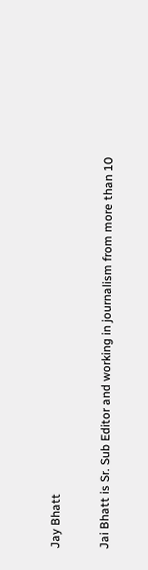Jay Bhatt

Jai Bhatt is Sr. Sub Editor and working in journalism from more than 10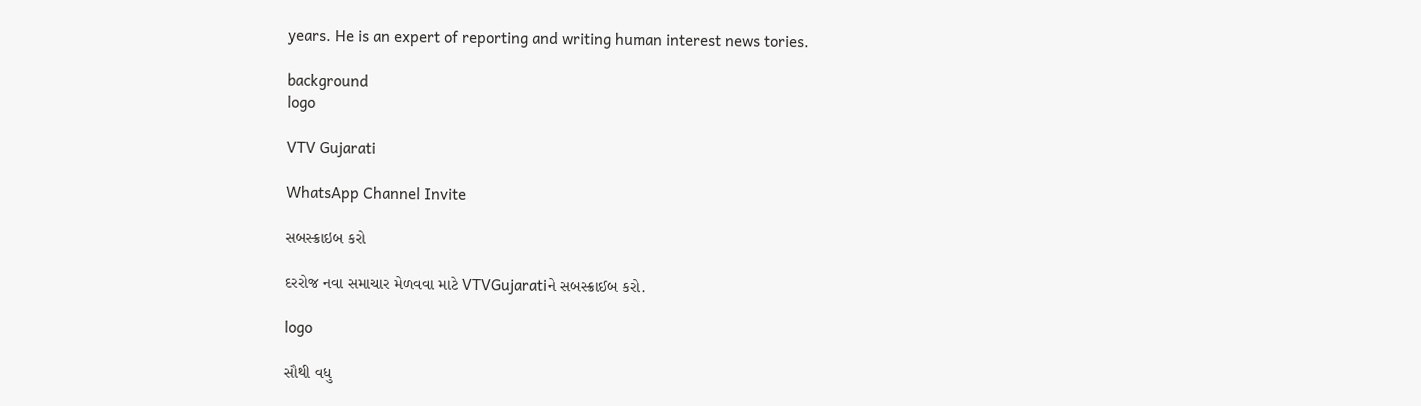years. He is an expert of reporting and writing human interest news tories.

background
logo

VTV Gujarati

WhatsApp Channel Invite

સબસ્ક્રાઇબ કરો

દરરોજ નવા સમાચાર મેળવવા માટે VTVGujaratiને સબસ્ક્રાઈબ કરો.

logo

સૌથી વધુ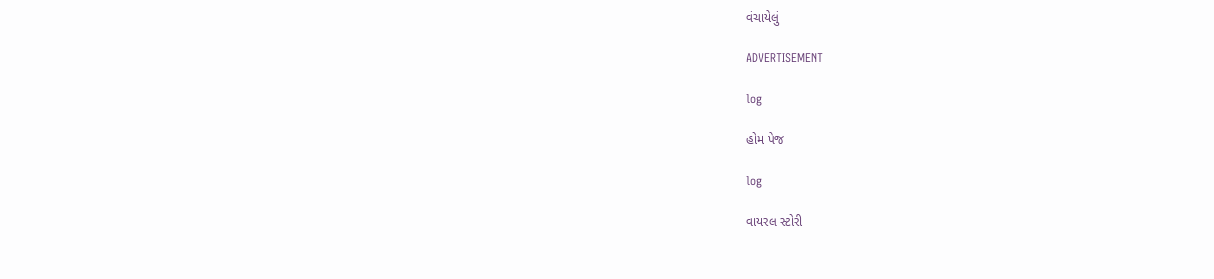વંચાયેલું

ADVERTISEMENT

log

હોમ પેજ

log

વાયરલ સ્ટોરી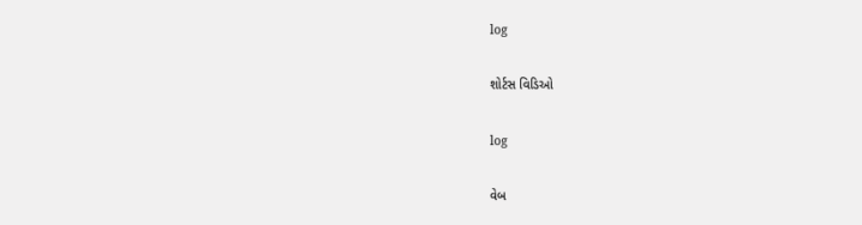log

શોર્ટસ વિડિઓ

log

વેબ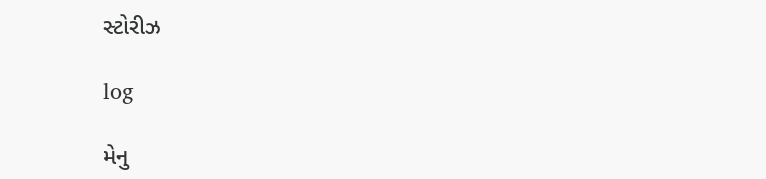સ્ટોરીઝ

log

મેનુ